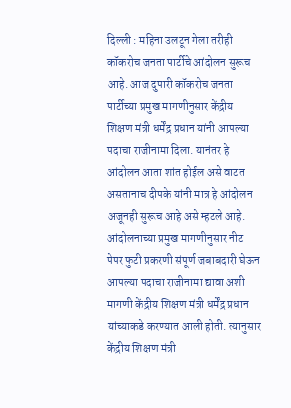दिल्ली : महिना उलटून गेला तरीही कॉकरोच जनता पार्टीचे आंदोलन सुरूच आहे. आज दुपारी कॉकरोच जनता पार्टीच्या प्रमुख मागणीनुसार केंद्रीय शिक्षण मंत्री धर्मेंद्र प्रधान यांनी आपल्या पदाचा राजीनामा दिला. यानंतर हे आंदोलन आता शांत होईल असे वाटत असतानाच दीपके यांनी मात्र हे आंदोलन अजूनही सुरूच आहे असे म्हटले आहे.
आंदोलनाच्या प्रमुख मागणीनुसार नीट पेपर फुटी प्रकरणी संपूर्ण जबाबदारी घेऊन आपल्या पदाचा राजीनामा द्यावा अशी मागणी केंद्रीय शिक्षण मंत्री धर्मेंद्र प्रधान यांच्याकडे करण्यात आली होती. त्यानुसार केंद्रीय शिक्षण मंत्री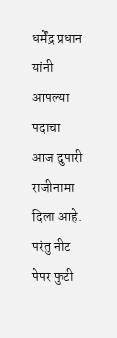धर्मेंद्र प्रधान यांनी आपल्या पदाचा आज दुपारी राजीनामा दिला आहे. परंतु नीट पेपर फुटी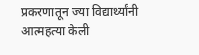प्रकरणातून ज्या विद्यार्थ्यांनी आत्महत्या केली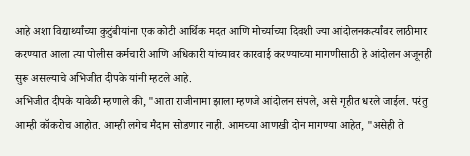आहे अशा विद्यार्थ्यांच्या कुटुंबीयांना एक कोटी आर्थिक मदत आणि मोर्च्याच्या दिवशी ज्या आंदोलनकर्त्यांवर लाठीमार करण्यात आला त्या पोलीस कर्मचारी आणि अधिकारी यांच्यावर कारवाई करण्याच्या मागणीसाठी हे आंदोलन अजूनही सुरू असल्याचे अभिजीत दीपके यांनी म्हटले आहे.
अभिजीत दीपके यावेळी म्हणाले की, "आता राजीनामा झाला म्हणजे आंदोलन संपले, असे गृहीत धरले जाईल. परंतु आम्ही कॉकरोच आहोत. आम्ही लगेच मैदान सोडणार नाही. आमच्या आणखी दोन मागण्या आहेत, "असेही ते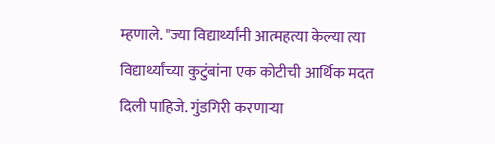म्हणाले. "ज्या विद्यार्थ्यांनी आत्महत्या केल्या त्या विद्यार्थ्यांच्या कुटुंबांना एक कोटीची आर्थिक मदत दिली पाहिजे. गुंडगिरी करणाऱ्या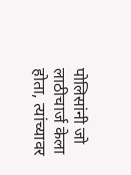पोलिसांनी जो लाठीचार्ज केला होता, त्यांच्यावर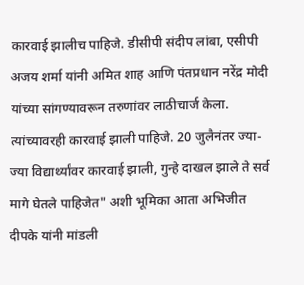कारवाई झालीच पाहिजे. डीसीपी संदीप लांबा, एसीपी अजय शर्मा यांनी अमित शाह आणि पंतप्रधान नरेंद्र मोदी यांच्या सांगण्यावरून तरुणांवर लाठीचार्ज केला. त्यांच्यावरही कारवाई झाली पाहिजे. 20 जुलैनंतर ज्या-ज्या विद्यार्थ्यांवर कारवाई झाली, गुन्हे दाखल झाले ते सर्व मागे घेतले पाहिजेत" अशी भूमिका आता अभिजीत दीपके यांनी मांडली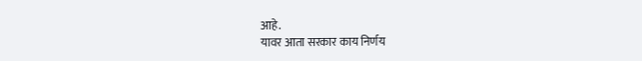आहे.
यावर आता सरकार काय निर्णय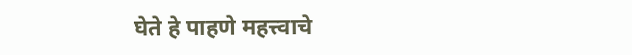घेते हे पाहणे महत्त्वाचे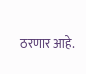ठरणार आहे.